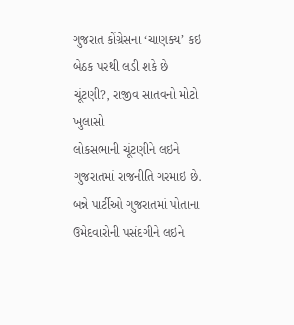ગુજરાત કોંગ્રેસના ‘ચાણક્ય’ કઇ બેઠક પરથી લડી શકે છે ચૂંટણી?, રાજીવ સાતવનો મોટો ખુલાસો
લોકસભાની ચૂંટણીને લઇને ગુજરાતમાં રાજનીતિ ગરમાઇ છે. બન્ને પાર્ટીઓ ગુજરાતમાં પોતાના ઉમેદવારોની પસંદગીને લઇને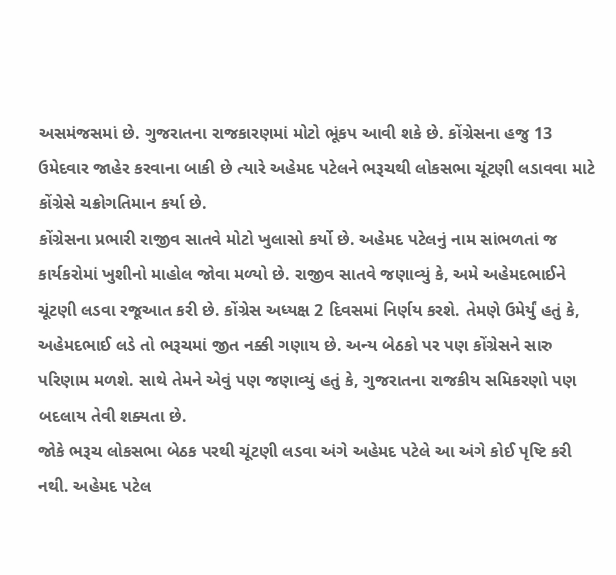અસમંજસમાં છે. ગુજરાતના રાજકારણમાં મોટો ભૂંકપ આવી શકે છે. કોંગ્રેસના હજુ 13 ઉમેદવાર જાહેર કરવાના બાકી છે ત્યારે અહેમદ પટેલને ભરૂચથી લોકસભા ચૂંટણી લડાવવા માટે કોંગ્રેસે ચક્રોગતિમાન કર્યા છે.
કોંગ્રેસના પ્રભારી રાજીવ સાતવે મોટો ખુલાસો કર્યો છે. અહેમદ પટેલનું નામ સાંભળતાં જ કાર્યકરોમાં ખુશીનો માહોલ જોવા મળ્યો છે. રાજીવ સાતવે જણાવ્યું કે, અમે અહેમદભાઈને ચૂંટણી લડવા રજૂઆત કરી છે. કોંગ્રેસ અધ્યક્ષ 2 દિવસમાં નિર્ણય કરશે. તેમણે ઉમેર્યું હતું કે, અહેમદભાઈ લડે તો ભરૂચમાં જીત નક્કી ગણાય છે. અન્ય બેઠકો પર પણ કોંગ્રેસને સારુ પરિણામ મળશે. સાથે તેમને એવું પણ જણાવ્યું હતું કે, ગુજરાતના રાજકીય સમિકરણો પણ બદલાય તેવી શક્યતા છે.
જોકે ભરૂચ લોકસભા બેઠક પરથી ચૂંટણી લડવા અંગે અહેમદ પટેલે આ અંગે કોઈ પૃષ્ટિ કરી નથી. અહેમદ પટેલ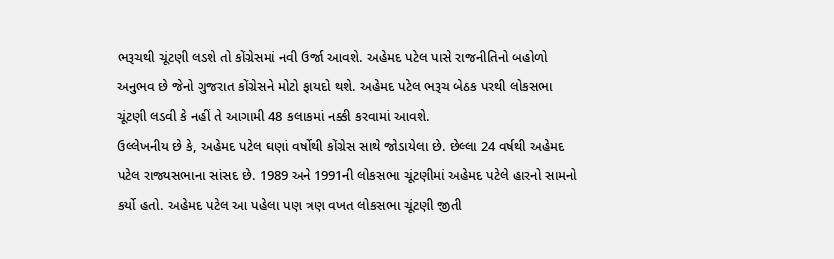ભરૂચથી ચૂંટણી લડશે તો કોંગ્રેસમાં નવી ઉર્જા આવશે. અહેમદ પટેલ પાસે રાજનીતિનો બહોળો અનુભવ છે જેનો ગુજરાત કોંગ્રેસને મોટો ફાયદો થશે. અહેમદ પટેલ ભરૂચ બેઠક પરથી લોકસભા ચૂંટણી લડવી કે નહીં તે આગામી 48 કલાકમાં નક્કી કરવામાં આવશે.
ઉલ્લેખનીય છે કે, અહેમદ પટેલ ઘણાં વર્ષોથી કોંગ્રેસ સાથે જોડાયેલા છે. છેલ્લા 24 વર્ષથી અહેમદ પટેલ રાજ્યસભાના સાંસદ છે. 1989 અને 1991ની લોકસભા ચૂંટણીમાં અહેમદ પટેલે હારનો સામનો કર્યો હતો. અહેમદ પટેલ આ પહેલા પણ ત્રણ વખત લોકસભા ચૂંટણી જીતી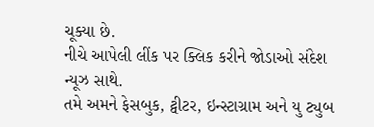ચૂક્યા છે.
નીચે આપેલી લીંક પર ક્લિક કરીને જોડાઓ સંદેશ ન્યૂઝ સાથે.
તમે અમને ફેસબુક, ટ્વીટર, ઇન્સ્ટાગ્રામ અને યુ ટ્યુબ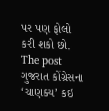પર પણ ફોલો કરી શકો છો.
The post ગુજરાત કોંગ્રેસના ‘ચાણક્ય’ કઇ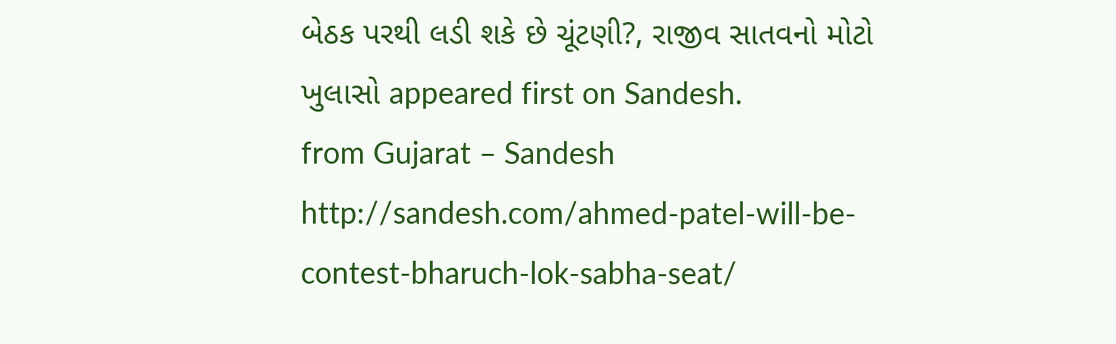બેઠક પરથી લડી શકે છે ચૂંટણી?, રાજીવ સાતવનો મોટો ખુલાસો appeared first on Sandesh.
from Gujarat – Sandesh http://sandesh.com/ahmed-patel-will-be-contest-bharuch-lok-sabha-seat/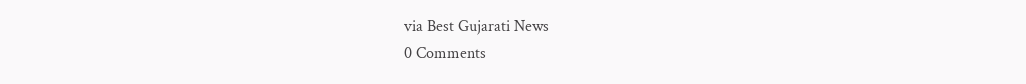via Best Gujarati News
0 Comments